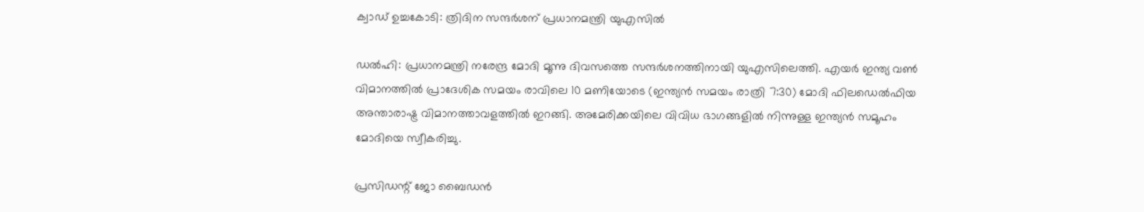ക്വാഡ് ഉച്ചകോടി: ത്രിദിന സന്ദര്‍ശന് പ്രധാനമന്ത്രി യുഎസില്‍

ഡല്‍ഹി: പ്രധാനമന്ത്രി നരേന്ദ്ര മോദി മൂന്നു ദിവസത്തെ സന്ദര്‍ശനത്തിനായി യുഎസിലെത്തി. എയര്‍ ഇന്ത്യ വണ്‍ വിമാനത്തില്‍ പ്രാദേശിക സമയം രാവിലെ 10 മണിയോടെ (ഇന്ത്യന്‍ സമയം രാത്രി 7:30) മോദി ഫിലഡെല്‍ഫിയ അന്താരാഷ്ട്ര വിമാനത്താവളത്തില്‍ ഇറങ്ങി. അമേരിക്കയിലെ വിവിധ ഭാഗങ്ങളില്‍ നിന്നുള്ള ഇന്ത്യന്‍ സമൂഹം മോദിയെ സ്വീകരിച്ചു.

പ്രസിഡന്റ് ജോ ബൈഡന്‍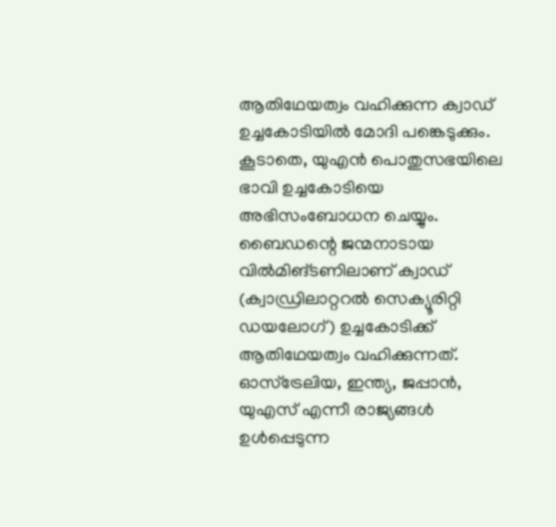ആതിഥേയത്വം വഹിക്കുന്ന ക്വാഡ് ഉച്ചകോടിയില്‍ മോദി പങ്കെടുക്കും. കൂടാതെ, യുഎന്‍ പൊതുസഭയിലെ ഭാവി ഉച്ചകോടിയെ അഭിസംബോധന ചെയ്യും. ബൈഡന്റെ ജന്മനാടായ വില്‍മിങ്ടണിലാണ് ക്വാഡ് (ക്വാഡ്രിലാറ്ററല്‍ സെക്യൂരിറ്റി ഡയലോഗ്) ഉച്ചകോടിക്ക് ആതിഥേയത്വം വഹിക്കുന്നത്. ഓസ്ട്രേലിയ, ഇന്ത്യ, ജപ്പാന്‍, യുഎസ് എന്നീ രാജ്യങ്ങള്‍ ഉള്‍പ്പെടുന്ന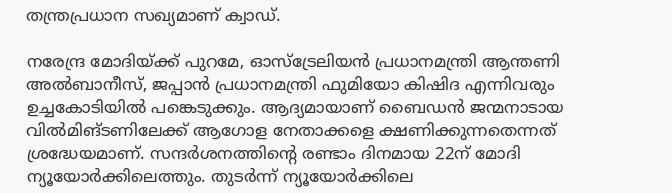തന്ത്രപ്രധാന സഖ്യമാണ് ക്വാഡ്.

നരേന്ദ്ര മോദിയ്ക്ക് പുറമേ, ഓസ്‌ട്രേലിയന്‍ പ്രധാനമന്ത്രി ആന്തണി അല്‍ബാനീസ്, ജപ്പാന്‍ പ്രധാനമന്ത്രി ഫുമിയോ കിഷിദ എന്നിവരും ഉച്ചകോടിയില്‍ പങ്കെടുക്കും. ആദ്യമായാണ് ബൈഡന്‍ ജന്മനാടായ വില്‍മിങ്ടണിലേക്ക് ആഗോള നേതാക്കളെ ക്ഷണിക്കുന്നതെന്നത് ശ്രദ്ധേയമാണ്. സന്ദര്‍ശനത്തിന്റെ രണ്ടാം ദിനമായ 22ന് മോദി ന്യൂയോര്‍ക്കിലെത്തും. തുടര്‍ന്ന് ന്യൂയോര്‍ക്കിലെ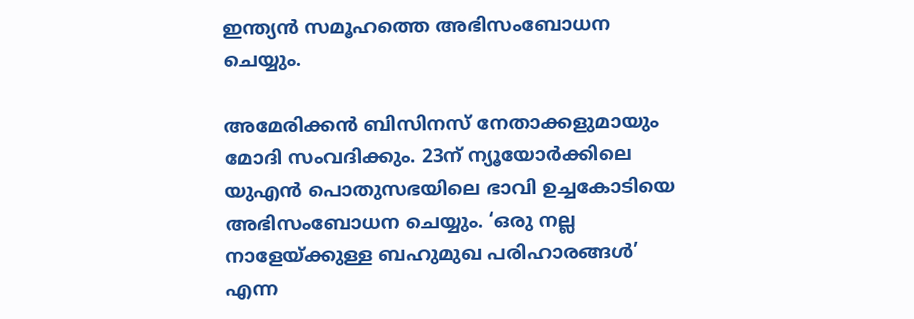ഇന്ത്യന്‍ സമൂഹത്തെ അഭിസംബോധന ചെയ്യും.

അമേരിക്കന്‍ ബിസിനസ് നേതാക്കളുമായും മോദി സംവദിക്കും. 23ന് ന്യൂയോര്‍ക്കിലെ യുഎന്‍ പൊതുസഭയിലെ ഭാവി ഉച്ചകോടിയെ അഭിസംബോധന ചെയ്യും. ‘ഒരു നല്ല നാളേയ്ക്കുള്ള ബഹുമുഖ പരിഹാരങ്ങള്‍’ എന്ന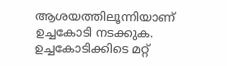ആശയത്തിലൂന്നിയാണ് ഉച്ചകോടി നടക്കുക. ഉച്ചകോടിക്കിടെ മറ്റ്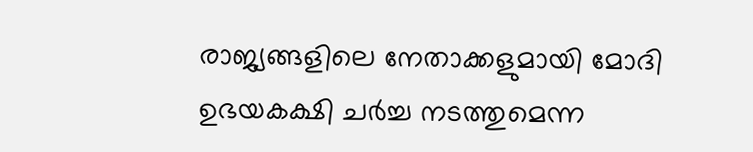രാജ്യങ്ങളിലെ നേതാക്കളുമായി മോദി ഉഭയകക്ഷി ചര്‍ച്ച നടത്തുമെന്ന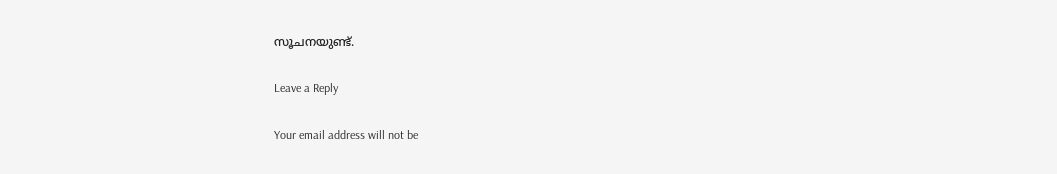സൂചനയുണ്ട്.

Leave a Reply

Your email address will not be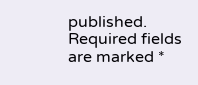published. Required fields are marked *